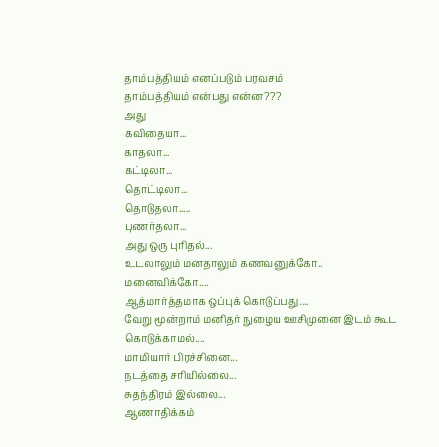தாம்பத்தியம் எனப்படும் பரவசம்
தாம்பத்தியம் என்பது என்ன???
அது
கவிதையா...
காதலா...
கட்டிலா...
தொட்டிலா...
தொடுதலா.....
புணர்தலா...
அது ஒரு புரிதல்...
உடலாலும் மனதாலும் கணவனுக்கோ..
மனைவிக்கோ....
ஆத்மார்த்தமாக ஒப்புக் கொடுப்பது....
வேறு மூன்றாம் மனிதர் நுழைய ஊசிமுனை இடம் கூட கொடுக்காமல்....
மாமியார் பிரச்சினை...
நடத்தை சரியில்லை...
சுதந்திரம் இல்லை...
ஆணாதிக்கம்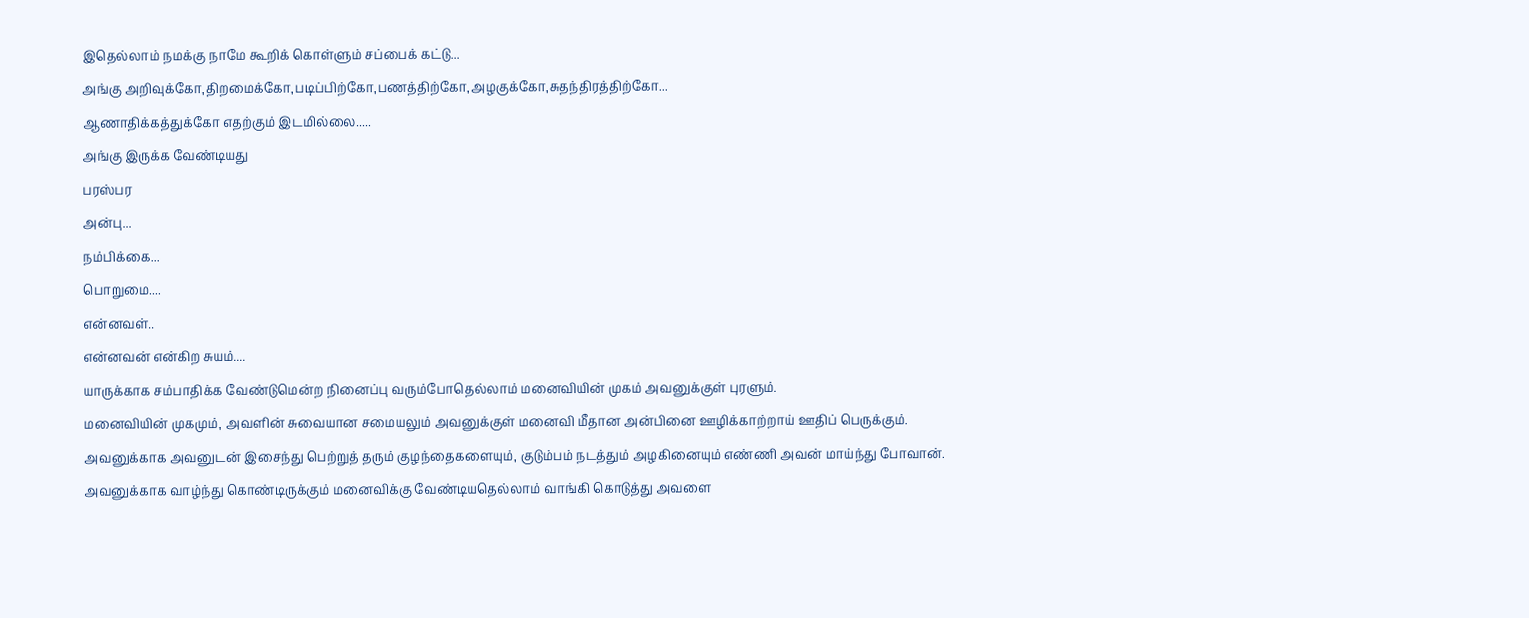இதெல்லாம் நமக்கு நாமே கூறிக் கொள்ளும் சப்பைக் கட்டு...
அங்கு அறிவுக்கோ,திறமைக்கோ,படிப்பிற்கோ,பணத்திற்கோ,அழகுக்கோ,சுதந்திரத்திற்கோ...
ஆணாதிக்கத்துக்கோ எதற்கும் இடமில்லை.....
அங்கு இருக்க வேண்டியது
பரஸ்பர
அன்பு...
நம்பிக்கை...
பொறுமை....
என்னவள்..
என்னவன் என்கிற சுயம்....
யாருக்காக சம்பாதிக்க வேண்டுமென்ற நினைப்பு வரும்போதெல்லாம் மனைவியின் முகம் அவனுக்குள் புரளும்.
மனைவியின் முகமும், அவளின் சுவையான சமையலும் அவனுக்குள் மனைவி மீதான அன்பினை ஊழிக்காற்றாய் ஊதிப் பெருக்கும்.
அவனுக்காக அவனுடன் இசைந்து பெற்றுத் தரும் குழந்தைகளையும், குடும்பம் நடத்தும் அழகினையும் எண்ணி அவன் மாய்ந்து போவான்.
அவனுக்காக வாழ்ந்து கொண்டிருக்கும் மனைவிக்கு வேண்டியதெல்லாம் வாங்கி கொடுத்து அவளை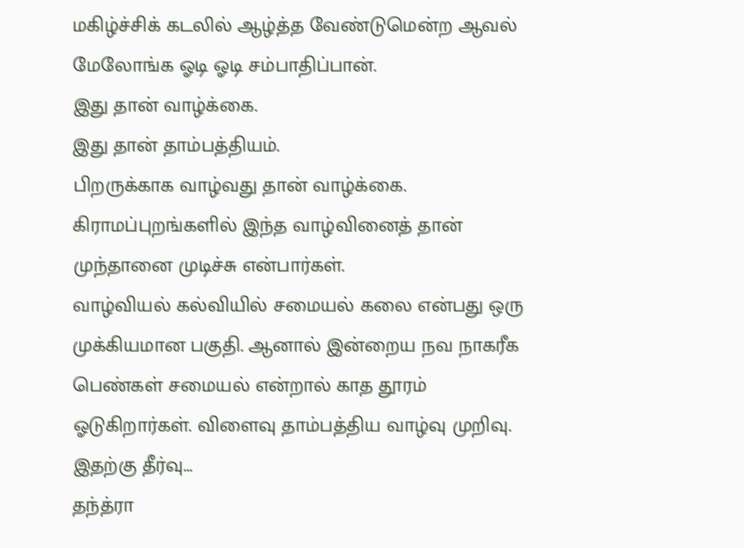மகிழ்ச்சிக் கடலில் ஆழ்த்த வேண்டுமென்ற ஆவல் மேலோங்க ஓடி ஓடி சம்பாதிப்பான்.
இது தான் வாழ்க்கை.
இது தான் தாம்பத்தியம்.
பிறருக்காக வாழ்வது தான் வாழ்க்கை.
கிராமப்புறங்களில் இந்த வாழ்வினைத் தான் முந்தானை முடிச்சு என்பார்கள்.
வாழ்வியல் கல்வியில் சமையல் கலை என்பது ஒரு முக்கியமான பகுதி. ஆனால் இன்றைய நவ நாகரீக பெண்கள் சமையல் என்றால் காத தூரம் ஓடுகிறார்கள். விளைவு தாம்பத்திய வாழ்வு முறிவு.
இதற்கு தீர்வு...
தந்த்ரா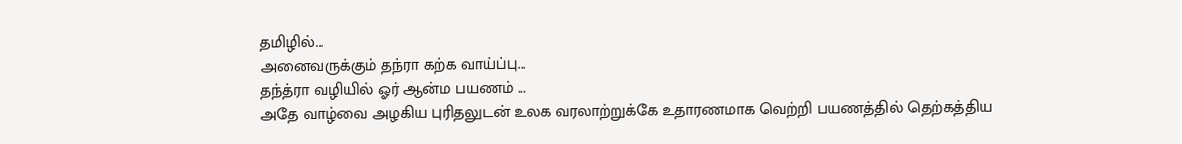தமிழில்...
அனைவருக்கும் தந்ரா கற்க வாய்ப்பு...
தந்த்ரா வழியில் ஓர் ஆன்ம பயணம் ...
அதே வாழ்வை அழகிய புரிதலுடன் உலக வரலாற்றுக்கே உதாரணமாக வெற்றி பயணத்தில் தெற்கத்திய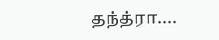தந்த்ரா....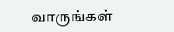வாருங்கள்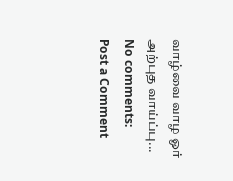வாழ்வை வாழ ஓர் அற்புத வாய்ப்பு...
No comments:
Post a Comment